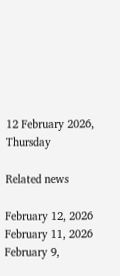12 February 2026, Thursday

Related news

February 12, 2026
February 11, 2026
February 9,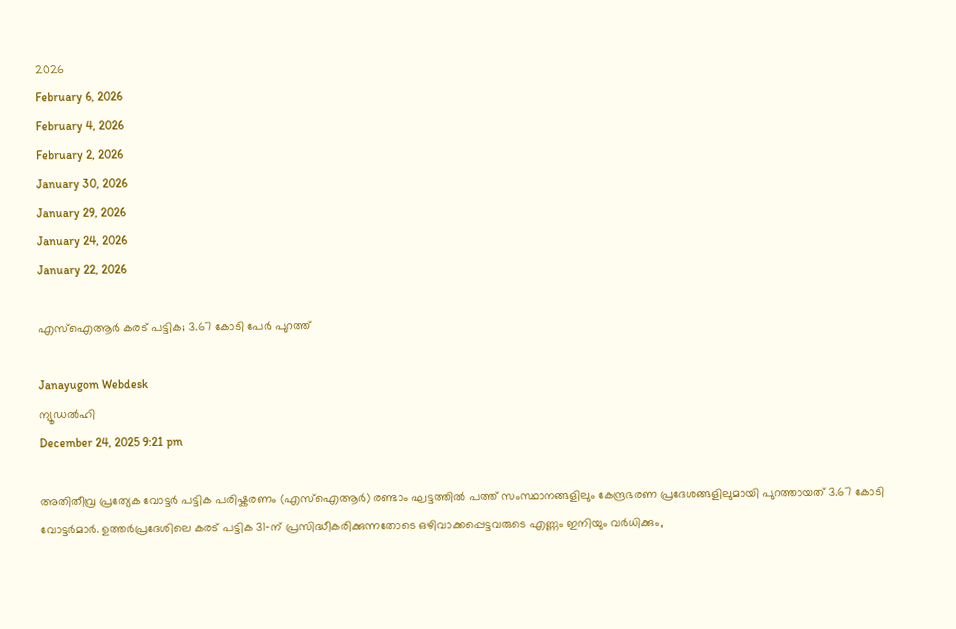2026
February 6, 2026
February 4, 2026
February 2, 2026
January 30, 2026
January 29, 2026
January 24, 2026
January 22, 2026

എസ്ഐആര്‍ കരട് പട്ടിക; 3.67 കോടി പേര്‍ പുറത്ത്

Janayugom Webdesk
ന്യൂഡല്‍ഹി
December 24, 2025 9:21 pm

അതിതീവ്ര പ്രത്യേക വോട്ടര്‍ പട്ടിക പരിഷ്കരണം (എസ്ഐആര്‍) രണ്ടാം ഘട്ടത്തില്‍ പത്ത് സംസ്ഥാനങ്ങളിലും കേന്ദ്രഭരണ പ്രദേശങ്ങളിലുമായി പുറത്തായത് 3.67 കോടി വോട്ടര്‍മാര്‍. ഉത്തർപ്രദേശിലെ കരട് പട്ടിക 31‑ന് പ്രസിദ്ധീകരിക്കുന്നതോടെ ഒഴിവാക്കപ്പെട്ടവരുടെ എണ്ണം ഇനിയും വര്‍ധിക്കും,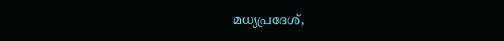മധ്യപ്രദേശ്,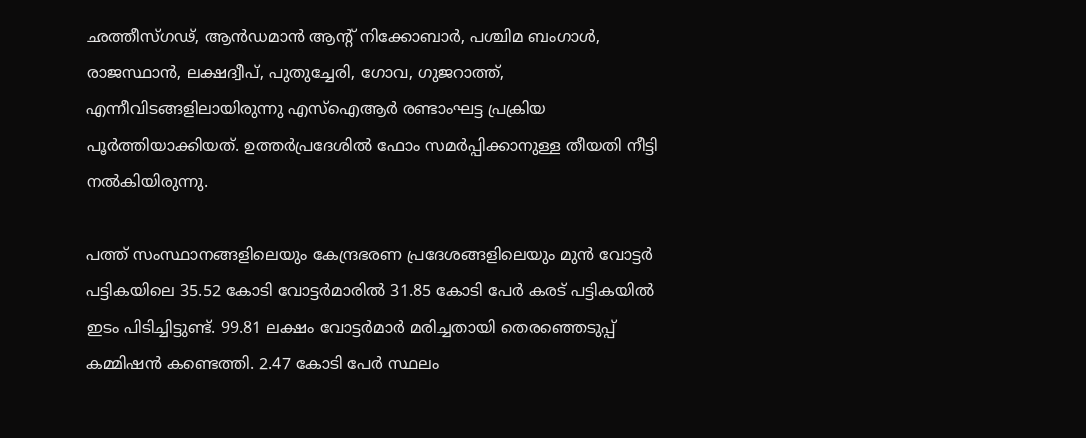ഛത്തീസ്ഗഢ്, ആന്‍ഡമാന്‍ ആന്റ് നിക്കോബാര്‍, പശ്ചിമ ബംഗാള്‍, രാജസ്ഥാന്‍, ലക്ഷദ്വീപ്, പുതുച്ചേരി, ഗോവ, ഗുജറാത്ത്, എന്നീവിടങ്ങളിലായിരുന്നു എസ്ഐആര്‍ രണ്ടാംഘട്ട പ്രക്രിയ പൂര്‍ത്തിയാക്കിയത്. ഉത്തര്‍പ്രദേശില്‍ ഫോം സമര്‍പ്പിക്കാനുള്ള തീയതി നീട്ടി നല്‍കിയിരുന്നു.

പത്ത് സംസ്ഥാനങ്ങളിലെയും കേന്ദ്രഭരണ പ്രദേശങ്ങളിലെയും മുന്‍ വോട്ടര്‍ പട്ടികയിലെ 35.52 കോടി വോട്ടര്‍മാരില്‍ 31.85 കോടി പേര്‍ കരട് പട്ടികയില്‍ ഇടം പിടിച്ചിട്ടുണ്ട്. 99.81 ലക്ഷം വോട്ടര്‍മാര്‍ മരിച്ചതായി തെരഞ്ഞെടുപ്പ് കമ്മിഷന്‍ കണ്ടെത്തി. 2.47 കോടി പേര്‍ സ്ഥലം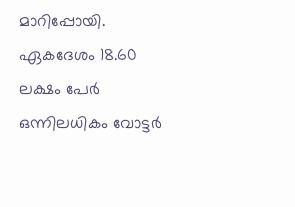മാറിപ്പോയി. ഏകദേശം 18.60 ലക്ഷം പേര്‍ ഒന്നിലധികം വോട്ടര്‍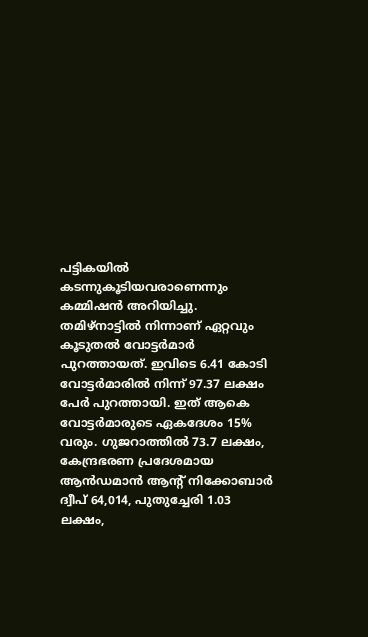പട്ടികയില്‍ കടന്നുകൂടിയവരാണെന്നും കമ്മിഷന്‍ അറിയിച്ചു. തമിഴ്‌നാട്ടില്‍ നിന്നാണ് ഏറ്റവും കൂടുതല്‍ വോട്ടര്‍മാര്‍ പുറത്തായത്. ഇവിടെ 6.41 കോടി വോട്ടര്‍മാരില്‍ നിന്ന് 97.37 ലക്ഷം പേര്‍ പുറത്തായി. ഇത് ആകെ വോട്ടര്‍മാരുടെ ഏകദേശം 15% വരും. ഗുജറാത്തില്‍ 73.7 ലക്ഷം, കേന്ദ്രഭരണ പ്രദേശമായ ആന്‍ഡമാന്‍ ആന്റ് നിക്കോബാര്‍ ദ്വീപ് 64,014, പുതുച്ചേരി 1.03 ലക്ഷം,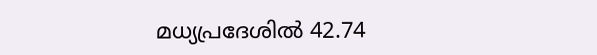മധ്യപ്രദേശില്‍ 42.74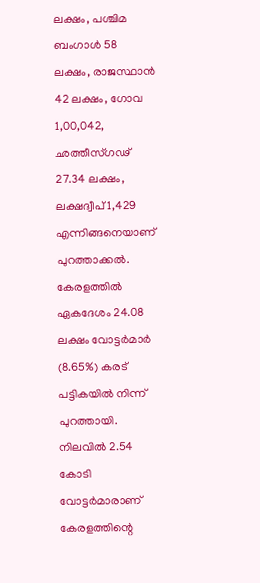ലക്ഷം, പശ്ചിമ ബംഗാൾ 58 ലക്ഷം, രാജസ്ഥാന്‍ 42 ലക്ഷം, ഗോവ 1,00,042, ഛത്തീസ്ഗഢ് 27.34 ലക്ഷം, ലക്ഷദ്വീപ് 1,429 എന്നിങ്ങനെയാണ് പുറത്താക്കല്‍. കേരളത്തിൽ ഏകദേശം 24.08 ലക്ഷം വോട്ടർമാർ (8.65%) കരട് പട്ടികയിൽ നിന്ന് പുറത്തായി. നിലവിൽ 2.54 കോടി വോട്ടർമാരാണ് കേരളത്തിന്റെ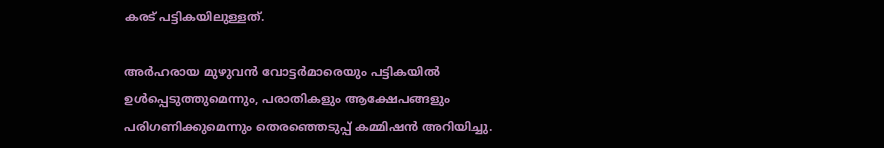കരട് പട്ടികയിലുള്ളത്.

അര്‍ഹരായ മുഴുവന്‍ വോട്ടര്‍മാരെയും പട്ടികയില്‍ ഉള്‍പ്പെടുത്തുമെന്നും, പരാതികളും ആക്ഷേപങ്ങളും പരിഗണിക്കുമെന്നും തെരഞ്ഞെടുപ്പ് കമ്മിഷന്‍ അറിയിച്ചു.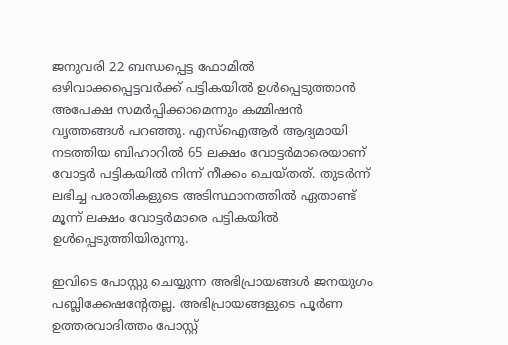ജനുവരി 22 ബന്ധപ്പെട്ട ഫോമില്‍ ഒഴിവാക്കപ്പെട്ടവര്‍ക്ക് പട്ടികയില്‍ ഉള്‍പ്പെടുത്താന്‍ അപേക്ഷ സമര്‍പ്പിക്കാമെന്നും കമ്മിഷന്‍ വൃത്തങ്ങള്‍ പറഞ്ഞു. എസ്ഐആര്‍ ആദ്യമായി നടത്തിയ ബിഹാറില്‍ 65 ലക്ഷം വോട്ടര്‍മാരെയാണ് വോട്ടര്‍ പട്ടികയില്‍ നിന്ന് നീക്കം ചെയ്തത്. തുടര്‍ന്ന് ലഭിച്ച പരാതികളുടെ അടിസ്ഥാനത്തില്‍ ഏതാണ്ട് മൂന്ന് ലക്ഷം വോട്ടര്‍മാരെ പട്ടികയില്‍ ഉള്‍പ്പെടുത്തിയിരുന്നു.

ഇവിടെ പോസ്റ്റു ചെയ്യുന്ന അഭിപ്രായങ്ങള്‍ ജനയുഗം പബ്ലിക്കേഷന്റേതല്ല. അഭിപ്രായങ്ങളുടെ പൂര്‍ണ ഉത്തരവാദിത്തം പോസ്റ്റ്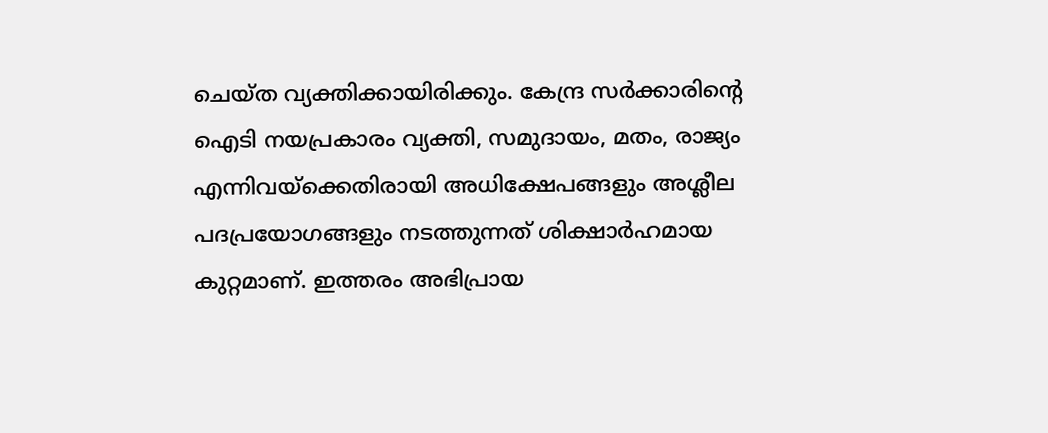ചെയ്ത വ്യക്തിക്കായിരിക്കും. കേന്ദ്ര സര്‍ക്കാരിന്റെ ഐടി നയപ്രകാരം വ്യക്തി, സമുദായം, മതം, രാജ്യം എന്നിവയ്‌ക്കെതിരായി അധിക്ഷേപങ്ങളും അശ്ലീല പദപ്രയോഗങ്ങളും നടത്തുന്നത് ശിക്ഷാര്‍ഹമായ കുറ്റമാണ്. ഇത്തരം അഭിപ്രായ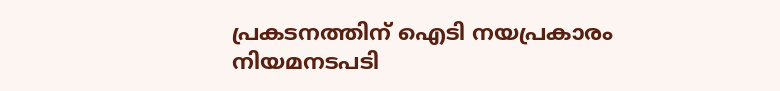പ്രകടനത്തിന് ഐടി നയപ്രകാരം നിയമനടപടി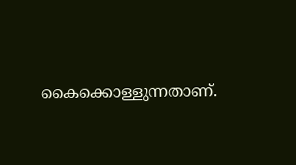കൈക്കൊള്ളുന്നതാണ്.